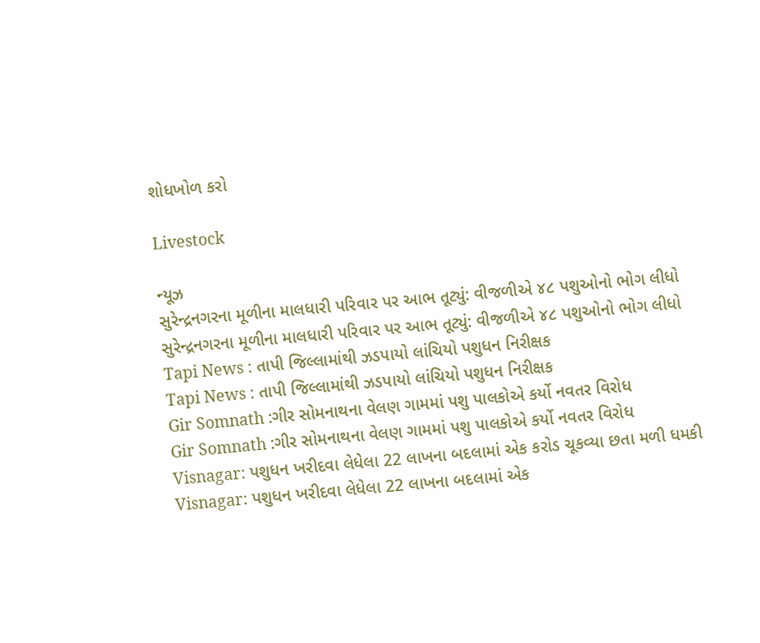શોધખોળ કરો

Livestock

ન્યૂઝ
સુરેન્દ્રનગરના મૂળીના માલધારી પરિવાર પર આભ તૂટ્યું: વીજળીએ ૪૮ પશુઓનો ભોગ લીધો
સુરેન્દ્રનગરના મૂળીના માલધારી પરિવાર પર આભ તૂટ્યું: વીજળીએ ૪૮ પશુઓનો ભોગ લીધો
Tapi News : તાપી જિલ્લામાંથી ઝડપાયો લાંચિયો પશુધન નિરીક્ષક
Tapi News : તાપી જિલ્લામાંથી ઝડપાયો લાંચિયો પશુધન નિરીક્ષક
Gir Somnath :ગીર સોમનાથના વેલણ ગામમાં પશુ પાલકોએ કર્યો નવતર વિરોધ
Gir Somnath :ગીર સોમનાથના વેલણ ગામમાં પશુ પાલકોએ કર્યો નવતર વિરોધ
Visnagar: પશુધન ખરીદવા લેધેલા 22 લાખના બદલામાં એક કરોડ ચૂકવ્યા છતા મળી ધમકી
Visnagar: પશુધન ખરીદવા લેધેલા 22 લાખના બદલામાં એક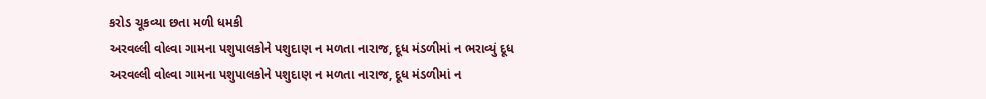કરોડ ચૂકવ્યા છતા મળી ધમકી
અરવલ્લી વોલ્વા ગામના પશુપાલકોને પશુદાણ ન મળતા નારાજ, દૂધ મંડળીમાં ન ભરાવ્યું દૂધ
અરવલ્લી વોલ્વા ગામના પશુપાલકોને પશુદાણ ન મળતા નારાજ, દૂધ મંડળીમાં ન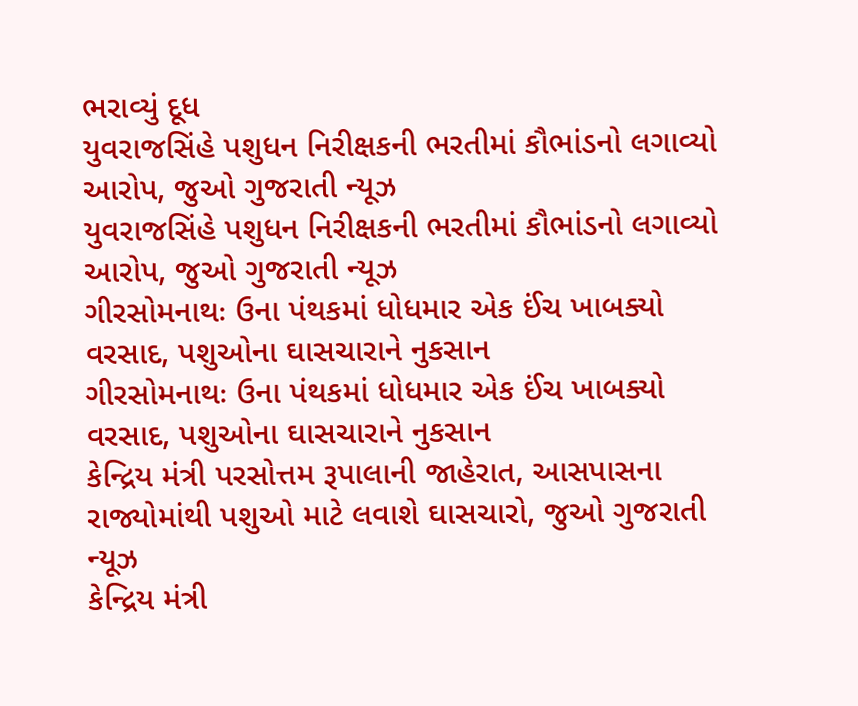ભરાવ્યું દૂધ
યુવરાજસિંહે પશુધન નિરીક્ષકની ભરતીમાં કૌભાંડનો લગાવ્યો આરોપ, જુઓ ગુજરાતી ન્યૂઝ
યુવરાજસિંહે પશુધન નિરીક્ષકની ભરતીમાં કૌભાંડનો લગાવ્યો આરોપ, જુઓ ગુજરાતી ન્યૂઝ
ગીરસોમનાથઃ ઉના પંથકમાં ધોધમાર એક ઈંચ ખાબક્યો વરસાદ, પશુઓના ઘાસચારાને નુકસાન
ગીરસોમનાથઃ ઉના પંથકમાં ધોધમાર એક ઈંચ ખાબક્યો વરસાદ, પશુઓના ઘાસચારાને નુકસાન
કેન્દ્રિય મંત્રી પરસોત્તમ રૂપાલાની જાહેરાત, આસપાસના રાજ્યોમાંથી પશુઓ માટે લવાશે ઘાસચારો, જુઓ ગુજરાતી ન્યૂઝ
કેન્દ્રિય મંત્રી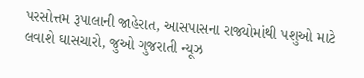પરસોત્તમ રૂપાલાની જાહેરાત, આસપાસના રાજ્યોમાંથી પશુઓ માટે લવાશે ઘાસચારો, જુઓ ગુજરાતી ન્યૂઝ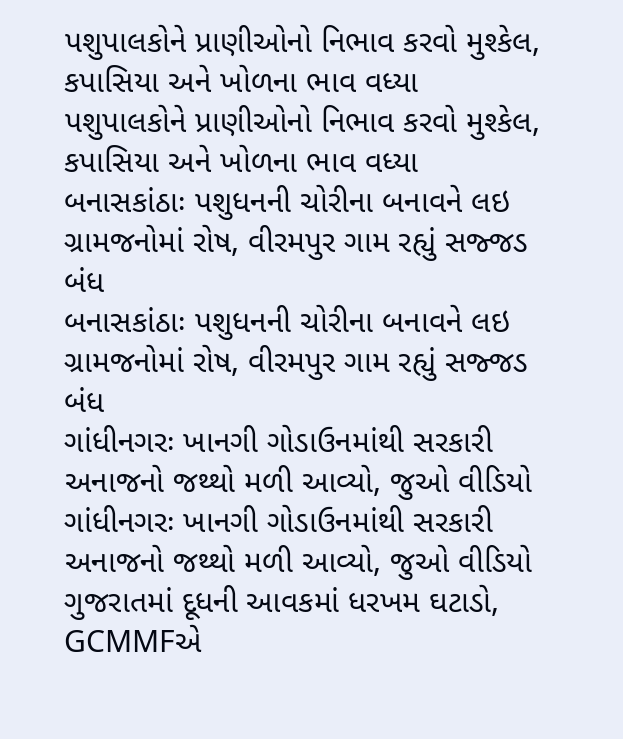પશુપાલકોને પ્રાણીઓનો નિભાવ કરવો મુશ્કેલ, કપાસિયા અને ખોળના ભાવ વધ્યા
પશુપાલકોને પ્રાણીઓનો નિભાવ કરવો મુશ્કેલ, કપાસિયા અને ખોળના ભાવ વધ્યા
બનાસકાંઠાઃ પશુધનની ચોરીના બનાવને લઇ ગ્રામજનોમાં રોષ, વીરમપુર ગામ રહ્યું સજ્જડ બંધ
બનાસકાંઠાઃ પશુધનની ચોરીના બનાવને લઇ ગ્રામજનોમાં રોષ, વીરમપુર ગામ રહ્યું સજ્જડ બંધ
ગાંધીનગરઃ ખાનગી ગોડાઉનમાંથી સરકારી અનાજનો જથ્થો મળી આવ્યો, જુઓ વીડિયો
ગાંધીનગરઃ ખાનગી ગોડાઉનમાંથી સરકારી અનાજનો જથ્થો મળી આવ્યો, જુઓ વીડિયો
ગુજરાતમાં દૂધની આવકમાં ધરખમ ઘટાડો, GCMMFએ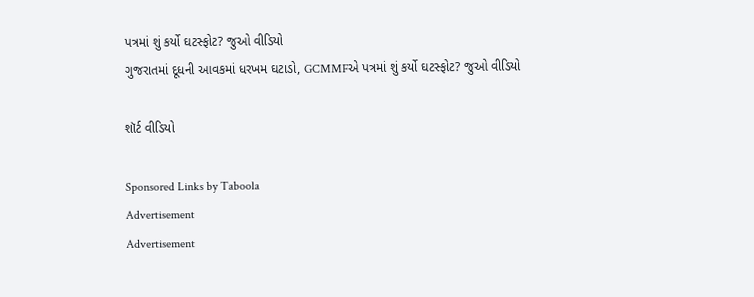પત્રમાં શું કર્યો ઘટસ્ફોટ? જુઓ વીડિયો
ગુજરાતમાં દૂધની આવકમાં ધરખમ ઘટાડો, GCMMFએ પત્રમાં શું કર્યો ઘટસ્ફોટ? જુઓ વીડિયો

શૉર્ટ વીડિયો

Sponsored Links by Taboola
Advertisement
Advertisement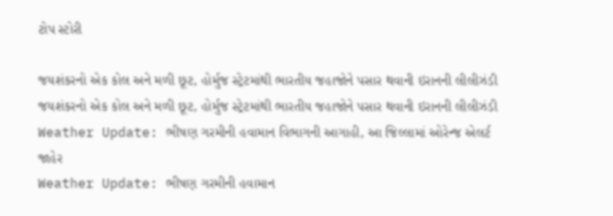ટોપ સ્ટોરી

જયશંકરનો એક કોલ અને મળી છૂટ, હોર્મુજ સ્ટ્રેટમાંથી ભારતીય જહાજોને પસાર થવાની ઇરાનની લીલીઝંડી
જયશંકરનો એક કોલ અને મળી છૂટ, હોર્મુજ સ્ટ્રેટમાંથી ભારતીય જહાજોને પસાર થવાની ઇરાનની લીલીઝંડી
Weather Update: ભીષણ ગરમીની હવામાન વિભાગની આગાહી, આ જિલ્લામાં ઓરેન્જ એલર્ટ જાહેર
Weather Update: ભીષણ ગરમીની હવામાન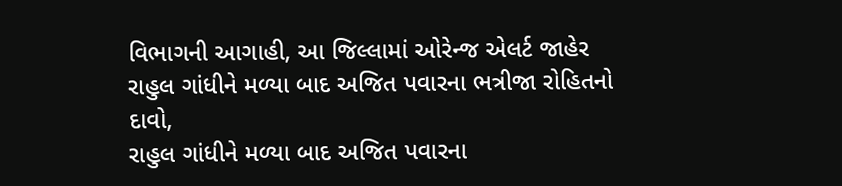વિભાગની આગાહી, આ જિલ્લામાં ઓરેન્જ એલર્ટ જાહેર
રાહુલ ગાંધીને મળ્યા બાદ અજિત પવારના ભત્રીજા રોહિતનો દાવો,
રાહુલ ગાંધીને મળ્યા બાદ અજિત પવારના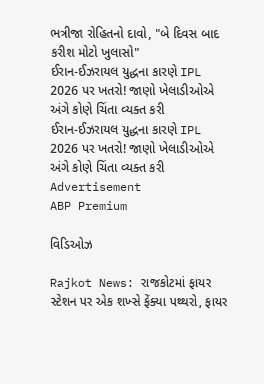ભત્રીજા રોહિતનો દાવો, "બે દિવસ બાદ કરીશ મોટો ખુલાસો"
ઈરાન-ઈઝરાયલ યુદ્ધના કારણે IPL 2026 પર ખતરો! જાણો ખેલાડીઓએ અંગે કોણે ચિંતા વ્યક્ત કરી
ઈરાન-ઈઝરાયલ યુદ્ધના કારણે IPL 2026 પર ખતરો! જાણો ખેલાડીઓએ અંગે કોણે ચિંતા વ્યક્ત કરી
Advertisement
ABP Premium

વિડિઓઝ

Rajkot News: રાજકોટમાં ફાયર સ્ટેશન પર એક શખ્સે ફેંક્યા પથ્થરો, ફાયર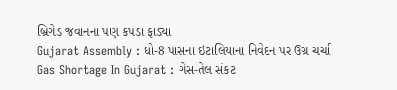બ્રિગેડ જવાનના પણ કપડા ફાડ્યા
Gujarat Assembly : ધો-8 પાસના ઇટાલિયાના નિવેદન પર ઉગ્ર ચર્ચા
Gas Shortage In Gujarat : ગેસ-તેલ સંકટ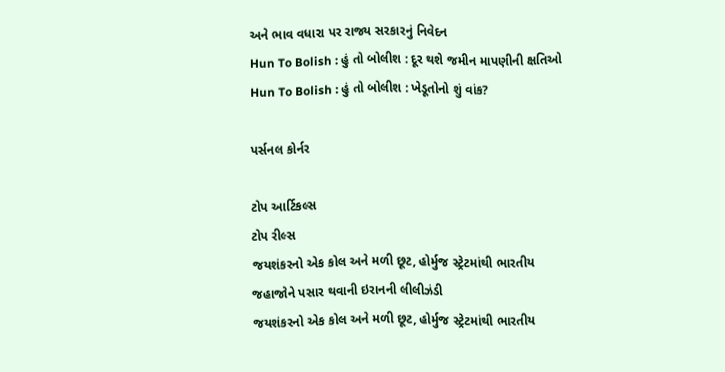અને ભાવ વધારા પર રાજ્ય સરકારનું નિવેદન
Hun To Bolish : હું તો બોલીશ : દૂર થશે જમીન માપણીની ક્ષતિઓ
Hun To Bolish : હું તો બોલીશ : ખેડૂતોનો શું વાંક?

પર્સનલ કોર્નર

ટોપ આર્ટિકલ્સ
ટોપ રીલ્સ
જયશંકરનો એક કોલ અને મળી છૂટ, હોર્મુજ સ્ટ્રેટમાંથી ભારતીય જહાજોને પસાર થવાની ઇરાનની લીલીઝંડી
જયશંકરનો એક કોલ અને મળી છૂટ, હોર્મુજ સ્ટ્રેટમાંથી ભારતીય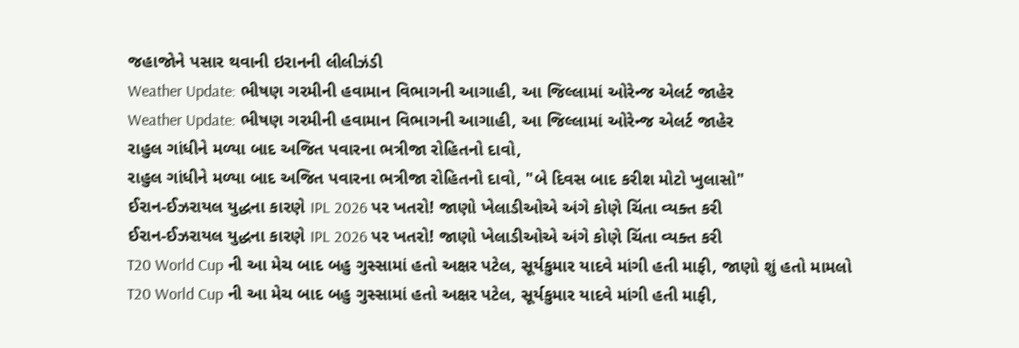જહાજોને પસાર થવાની ઇરાનની લીલીઝંડી
Weather Update: ભીષણ ગરમીની હવામાન વિભાગની આગાહી, આ જિલ્લામાં ઓરેન્જ એલર્ટ જાહેર
Weather Update: ભીષણ ગરમીની હવામાન વિભાગની આગાહી, આ જિલ્લામાં ઓરેન્જ એલર્ટ જાહેર
રાહુલ ગાંધીને મળ્યા બાદ અજિત પવારના ભત્રીજા રોહિતનો દાવો,
રાહુલ ગાંધીને મળ્યા બાદ અજિત પવારના ભત્રીજા રોહિતનો દાવો, "બે દિવસ બાદ કરીશ મોટો ખુલાસો"
ઈરાન-ઈઝરાયલ યુદ્ધના કારણે IPL 2026 પર ખતરો! જાણો ખેલાડીઓએ અંગે કોણે ચિંતા વ્યક્ત કરી
ઈરાન-ઈઝરાયલ યુદ્ધના કારણે IPL 2026 પર ખતરો! જાણો ખેલાડીઓએ અંગે કોણે ચિંતા વ્યક્ત કરી
T20 World Cup ની આ મેચ બાદ બહુ ગુસ્સામાં હતો અક્ષર પટેલ, સૂર્યકુમાર યાદવે માંગી હતી માફી, જાણો શું હતો મામલો
T20 World Cup ની આ મેચ બાદ બહુ ગુસ્સામાં હતો અક્ષર પટેલ, સૂર્યકુમાર યાદવે માંગી હતી માફી,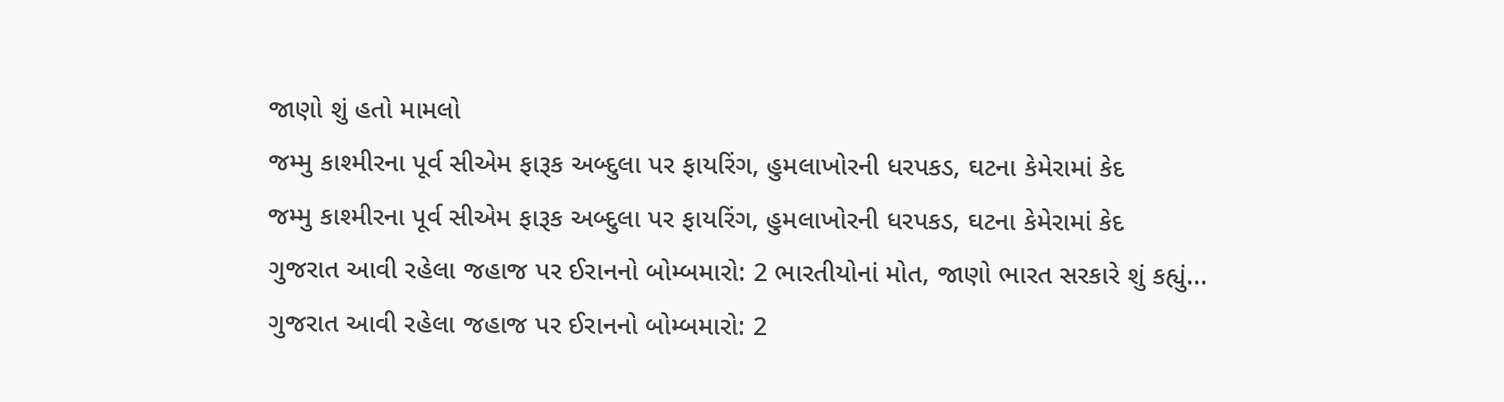જાણો શું હતો મામલો
જમ્મુ કાશ્મીરના પૂર્વ સીએમ ફારૂક અબ્દુલા પર ફાયરિંગ, હુમલાખોરની ધરપકડ, ઘટના કેમેરામાં કેદ
જમ્મુ કાશ્મીરના પૂર્વ સીએમ ફારૂક અબ્દુલા પર ફાયરિંગ, હુમલાખોરની ધરપકડ, ઘટના કેમેરામાં કેદ
ગુજરાત આવી રહેલા જહાજ પર ઈરાનનો બોમ્બમારો: 2 ભારતીયોનાં મોત, જાણો ભારત સરકારે શું કહ્યું...
ગુજરાત આવી રહેલા જહાજ પર ઈરાનનો બોમ્બમારો: 2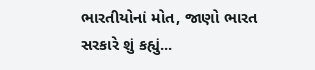ભારતીયોનાં મોત, જાણો ભારત સરકારે શું કહ્યું...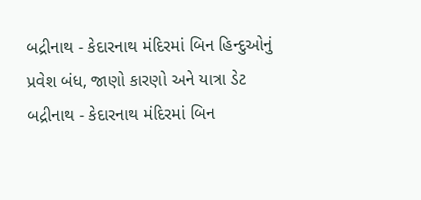બદ્રીનાથ - કેદારનાથ મંદિરમાં બિન હિન્દુઓનું પ્રવેશ બંધ, જાણો કારણો અને યાત્રા ડેટ
બદ્રીનાથ - કેદારનાથ મંદિરમાં બિન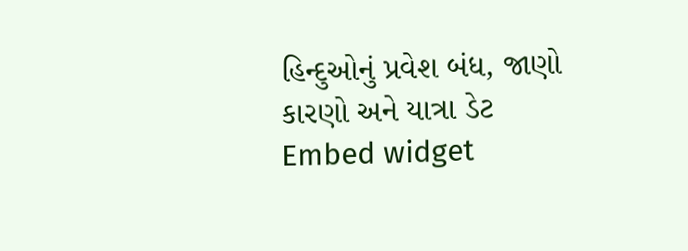હિન્દુઓનું પ્રવેશ બંધ, જાણો કારણો અને યાત્રા ડેટ
Embed widget